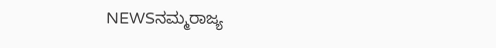NEWSನಮ್ಮರಾಜ್ಯ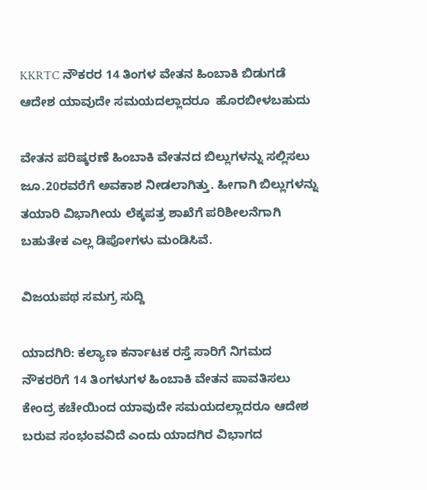KKRTC ನೌಕರರ 14 ತಿಂಗಳ ವೇತನ ಹಿಂಬಾಕಿ ಬಿಡುಗಡೆ ಆದೇಶ ಯಾವುದೇ ಸಮಯದಲ್ಲಾದರೂ  ಹೊರಬೀಳಬಹುದು

ವೇತನ ಪರಿಷ್ಕರಣೆ ಹಿಂಬಾಕಿ ವೇತನದ ಬಿಲ್ಲುಗಳನ್ನು ಸಲ್ಲಿಸಲು ಜೂ.20ರವರೆಗೆ ಅವಕಾಶ ನೀಡಲಾಗಿತ್ತು. ಹೀಗಾಗಿ ಬಿಲ್ಲುಗಳನ್ನು ತಯಾರಿ ವಿಭಾಗೀಯ ಲೆಕ್ಕಪತ್ರ ಶಾಖೆಗೆ ಪರಿಶೀಲನೆಗಾಗಿ ಬಹುತೇಕ ಎಲ್ಲ ಡಿಪೋಗಳು ಮಂಡಿಸಿವೆ.

ವಿಜಯಪಥ ಸಮಗ್ರ ಸುದ್ದಿ

ಯಾದಗಿರಿ: ಕಲ್ಯಾಣ ಕರ್ನಾಟಕ ರಸ್ತೆ ಸಾರಿಗೆ ನಿಗಮದ ನೌಕರರಿಗೆ 14 ತಿಂಗಳುಗಳ ಹಿಂಬಾಕಿ ವೇತನ ಪಾವತಿಸಲು ಕೇಂದ್ರ ಕಚೇಯಿಂದ ಯಾವುದೇ ಸಮಯದಲ್ಲಾದರೂ ಆದೇಶ ಬರುವ ಸಂಭಂವವಿದೆ ಎಂದು ಯಾದಗಿರ ವಿಭಾಗದ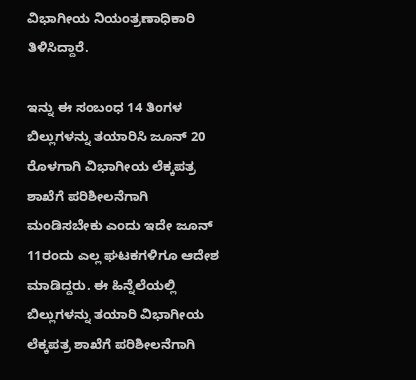ವಿಭಾಗೀಯ ನಿಯಂತ್ರಣಾಧಿಕಾರಿ ತಿಳಿಸಿದ್ದಾರೆ.

ಇನ್ನು ಈ ಸಂಬಂಧ 14 ತಿಂಗಳ ಬಿಲ್ಲುಗಳನ್ನು ತಯಾರಿಸಿ ಜೂನ್‌ 20 ರೊಳಗಾಗಿ ವಿಭಾಗೀಯ ಲೆಕ್ಕಪತ್ರ ಶಾಖೆಗೆ ಪರಿಶೀಲನೆಗಾಗಿ ಮಂಡಿಸಬೇಕು ಎಂದು ಇದೇ ಜೂನ್‌ 11ರಂದು ಎಲ್ಲ ಘಟಕಗಳಿಗೂ ಆದೇಶ ಮಾಡಿದ್ದರು. ಈ ಹಿನ್ನೆಲೆಯಲ್ಲಿ ಬಿಲ್ಲುಗಳನ್ನು ತಯಾರಿ ವಿಭಾಗೀಯ ಲೆಕ್ಕಪತ್ರ ಶಾಖೆಗೆ ಪರಿಶೀಲನೆಗಾಗಿ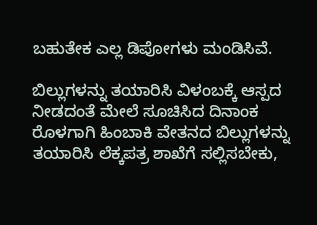ಬಹುತೇಕ ಎಲ್ಲ ಡಿಪೋಗಳು ಮಂಡಿಸಿವೆ.

ಬಿಲ್ಲುಗಳನ್ನು ತಯಾರಿಸಿ ವಿಳಂಬಕ್ಕೆ ಆಸ್ಪದ ನೀಡದಂತೆ ಮೇಲೆ ಸೂಚಿಸಿದ ದಿನಾಂಕ ರೊಳಗಾಗಿ ಹಿಂಬಾಕಿ ವೇತನದ ಬಿಲ್ಲುಗಳನ್ನು ತಯಾರಿಸಿ ಲೆಕ್ಕಪತ್ರ ಶಾಖೆಗೆ ಸಲ್ಲಿಸಬೇಕು,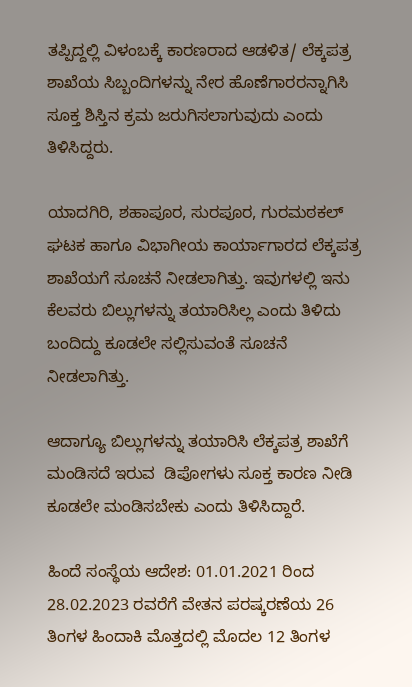ತಪ್ಪಿದ್ದಲ್ಲಿ ವಿಳಂಬಕ್ಕೆ ಕಾರಣರಾದ ಆಡಳಿತ/ ಲೆಕ್ಕಪತ್ರ ಶಾಖೆಯ ಸಿಬ್ಬಂದಿಗಳನ್ನು ನೇರ ಹೊಣೆಗಾರರನ್ನಾಗಿಸಿ ಸೂಕ್ತ ಶಿಸ್ತಿನ ಕ್ರಮ ಜರುಗಿಸಲಾಗುವುದು ಎಂದು ತಿಳಿಸಿದ್ದರು.

ಯಾದಗಿರಿ, ಶಹಾಪೂರ, ಸುರಪೂರ, ಗುರಮಠಕಲ್ ಘಟಕ ಹಾಗೂ ವಿಭಾಗೀಯ ಕಾರ್ಯಾಗಾರದ ಲೆಕ್ಕಪತ್ರ ಶಾಖೆಯಗೆ ಸೂಚನೆ ನೀಡಲಾಗಿತ್ತು. ಇವುಗಳಲ್ಲಿ ಇನು ಕೆಲವರು ಬಿಲ್ಲುಗಳನ್ನು ತಯಾರಿಸಿಲ್ಲ ಎಂದು ತಿಳಿದು ಬಂದಿದ್ದು ಕೂಡಲೇ ಸಲ್ಲಿಸುವಂತೆ ಸೂಚನೆ ನೀಡಲಾಗಿತ್ತು.

ಆದಾಗ್ಯೂ ಬಿಲ್ಲುಗಳನ್ನು ತಯಾರಿಸಿ ಲೆಕ್ಕಪತ್ರ ಶಾಖೆಗೆ   ಮಂಡಿಸದೆ ಇರುವ  ಡಿಪೋಗಳು ಸೂಕ್ತ ಕಾರಣ ನೀಡಿ ಕೂಡಲೇ ಮಂಡಿಸಬೇಕು ಎಂದು ತಿಳಿಸಿದ್ದಾರೆ.

ಹಿಂದೆ ಸಂಸ್ಥೆಯ ಆದೇಶ: 01.01.2021 ರಿಂದ 28.02.2023 ರವರೆಗೆ ವೇತನ ಪರಷ್ಕರಣೆಯ 26 ತಿಂಗಳ ಹಿಂದಾಕಿ ಮೊತ್ತದಲ್ಲಿ ಮೊದಲ 12 ತಿಂಗಳ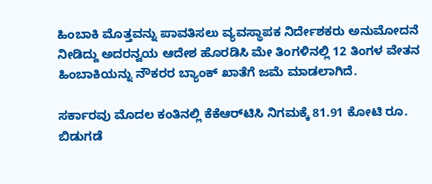ಹಿಂಬಾಕಿ ಮೊತ್ತವನ್ನು ಪಾವತಿಸಲು ವ್ಯವಸ್ಥಾಪಕ ನಿರ್ದೇಶಕರು ಅನುಮೋದನೆ ನೀಡಿದ್ದು ಅದರನ್ವಯ ಆದೇಶ ಹೊರಡಿಸಿ ಮೇ ತಿಂಗಳಿನಲ್ಲಿ 12 ತಿಂಗಳ ವೇತನ ಹಿಂಬಾಕಿಯನ್ನು ನೌಕರರ ಬ್ಯಾಂಕ್‌ ಖಾತೆಗೆ ಜಮೆ ಮಾಡಲಾಗಿದೆ.

ಸರ್ಕಾರವು ಮೊದಲ ಕಂತಿನಲ್ಲಿ ಕೆಕೆಆರ್‌ಟಿಸಿ ನಿಗಮಕ್ಕೆ 81.91 ಕೋಟಿ ರೂ. ಬಿಡುಗಡೆ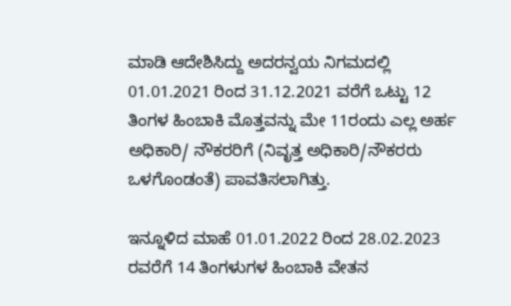ಮಾಡಿ ಆದೇಶಿಸಿದ್ದು ಅದರನ್ವಯ ನಿಗಮದಲ್ಲಿ 01.01.2021 ರಿಂದ 31.12.2021 ವರೆಗೆ ಒಟ್ಟು 12 ತಿಂಗಳ ಹಿಂಬಾಕಿ ಮೊತ್ತವನ್ನು ಮೇ 11ರಂದು ಎಲ್ಲ ಅರ್ಹ ಅಧಿಕಾರಿ/ ನೌಕರರಿಗೆ (ನಿವೃತ್ತ ಅಧಿಕಾರಿ/ನೌಕರರು ಒಳಗೊಂಡಂತೆ) ಪಾವತಿಸಲಾಗಿತ್ತು.

ಇನ್ನೂಳಿದ ಮಾಹೆ 01.01.2022 ರಿಂದ 28.02.2023 ರವರೆಗೆ 14 ತಿಂಗಳುಗಳ ಹಿಂಬಾಕಿ ವೇತನ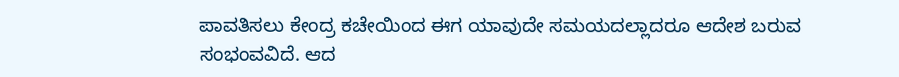ಪಾವತಿಸಲು ಕೇಂದ್ರ ಕಚೇಯಿಂದ ಈಗ ಯಾವುದೇ ಸಮಯದಲ್ಲಾದರೂ ಆದೇಶ ಬರುವ ಸಂಭಂವವಿದೆ. ಆದ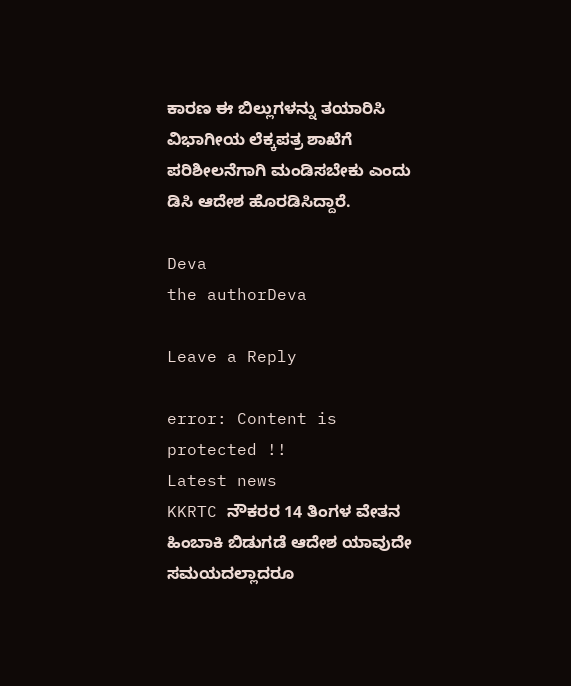ಕಾರಣ ಈ ಬಿಲ್ಲುಗಳನ್ನು ತಯಾರಿಸಿ ವಿಭಾಗೀಯ ಲೆಕ್ಕಪತ್ರ ಶಾಖೆಗೆ ಪರಿಶೀಲನೆಗಾಗಿ ಮಂಡಿಸಬೇಕು ಎಂದು ಡಿಸಿ ಆದೇಶ ಹೊರಡಿಸಿದ್ದಾರೆ.

Deva
the authorDeva

Leave a Reply

error: Content is protected !!
Latest news
KKRTC ನೌಕರರ 14 ತಿಂಗಳ ವೇತನ ಹಿಂಬಾಕಿ ಬಿಡುಗಡೆ ಆದೇಶ ಯಾವುದೇ ಸಮಯದಲ್ಲಾದರೂ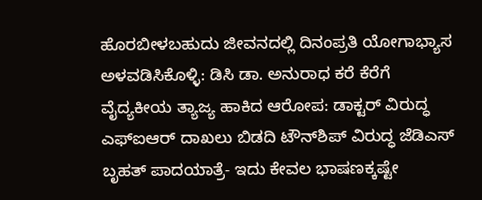ಹೊರಬೀಳಬಹುದು ಜೀವನದಲ್ಲಿ ದಿನಂಪ್ರತಿ ಯೋಗಾಭ್ಯಾಸ ಅಳವಡಿಸಿಕೊಳ್ಳಿ: ಡಿಸಿ ಡಾ. ಅನುರಾಧ ಕರೆ ಕೆರೆಗೆ ವೈದ್ಯಕೀಯ ತ್ಯಾಜ್ಯ ಹಾಕಿದ ಆರೋಪ: ಡಾಕ್ಟರ್ ವಿರುದ್ಧ ಎಫ್‌ಐಆರ್ ದಾಖಲು ಬಿಡದಿ ಟೌನ್‌ಶಿಪ್ ವಿರುದ್ಧ ಜೆಡಿಎಸ್‌ ಬೃಹತ್‌ ಪಾದಯಾತ್ರೆ- ಇದು ಕೇವಲ ಭಾಷಣಕ್ಕಷ್ಟೇ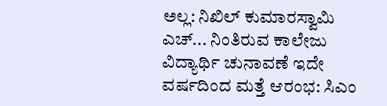ಅಲ್ಲ: ನಿಖಿಲ್ ಕುಮಾರಸ್ವಾಮಿ ಎಚ್... ನಿಂತಿರುವ ಕಾಲೇಜು ವಿದ್ಯಾರ್ಥಿ ಚುನಾವಣೆ ಇದೇ ವರ್ಷದಿಂದ ಮತ್ತೆ ಆರಂಭ: ಸಿಎಂ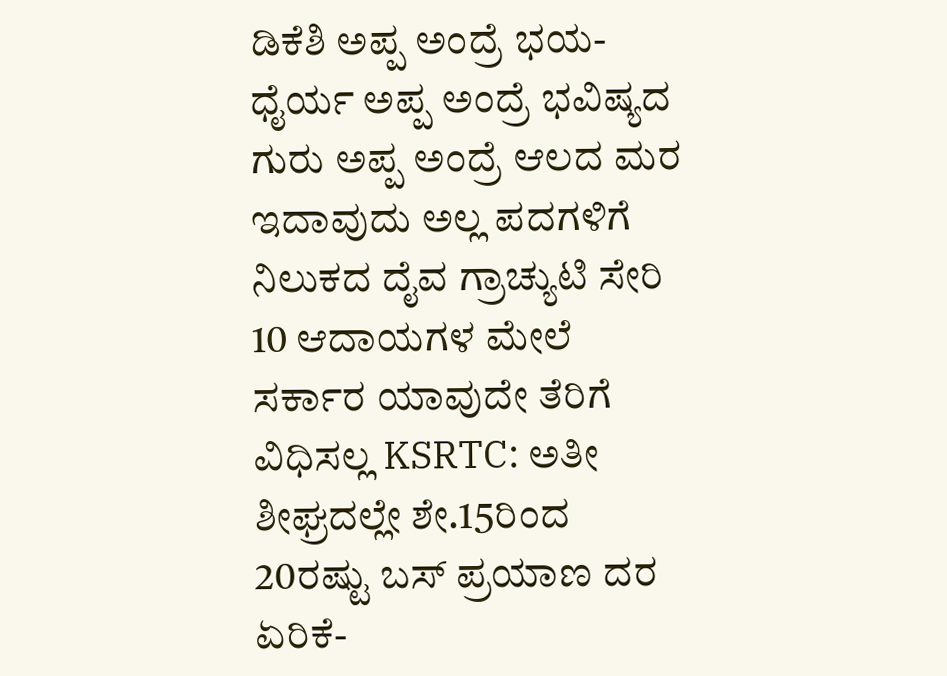ಡಿಕೆಶಿ ಅಪ್ಪ ಅಂದ್ರೆ ಭಯ- ಧೈರ್ಯ ಅಪ್ಪ ಅಂದ್ರೆ ಭವಿಷ್ಯದ ಗುರು ಅಪ್ಪ ಅಂದ್ರೆ ಆಲದ ಮರ ಇದಾವುದು ಅಲ್ಲ ಪದಗಳಿಗೆ ನಿಲುಕದ ದೈವ ಗ್ರಾಚ್ಯುಟಿ ಸೇರಿ 10 ಆದಾಯಗಳ ಮೇಲೆ ಸರ್ಕಾರ ಯಾವುದೇ ತೆರಿಗೆ ವಿಧಿಸಲ್ಲ KSRTC: ಅತೀ ಶೀಘ್ರದಲ್ಲೇ ಶೇ.15ರಿಂದ 20ರಷ್ಟು ಬಸ್‌ ಪ್ರಯಾಣ ದರ ಏರಿಕೆ-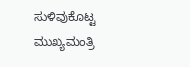ಸುಳಿವುಕೊಟ್ಟ ಮುಖ್ಯಮಂತ್ರಿ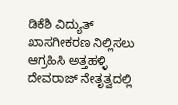ಡಿಕೆಶಿ ವಿದ್ಯುತ್‌ ಖಾಸಗೀಕರಣ ನಿಲ್ಲಿಸಲು ಆಗ್ರಹಿಸಿ ಅತ್ತಹಳ್ಳಿ ದೇವರಾಜ್ ನೇತೃತ್ವದಲ್ಲಿ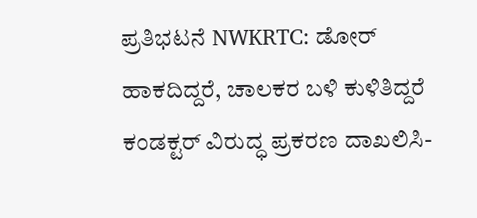ಪ್ರತಿಭಟನೆ NWKRTC: ಡೋರ್‌ ಹಾಕದಿದ್ದರೆ, ಚಾಲಕರ ಬಳಿ ಕುಳಿತಿದ್ದರೆ ಕಂಡಕ್ಟರ್‌ ವಿರುದ್ಧ ಪ್ರಕರಣ ದಾಖಲಿಸಿ-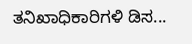ತನಿಖಾಧಿಕಾರಿಗಳಿ ಡಿಸ...